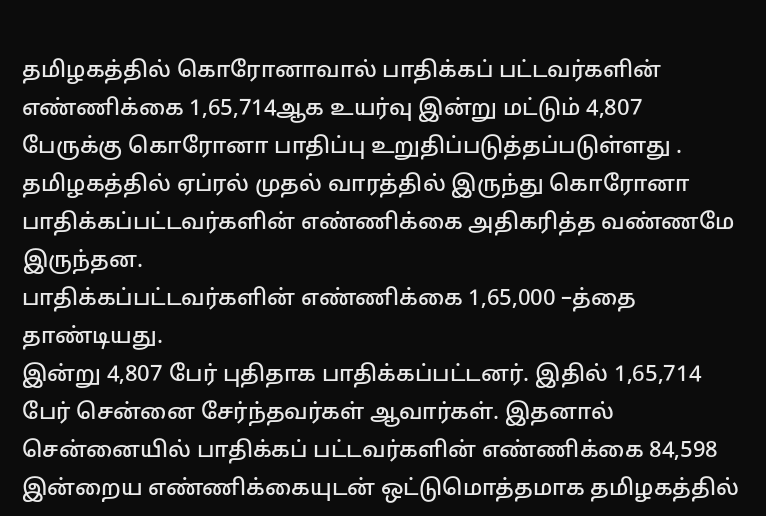தமிழகத்தில் கொரோனாவால் பாதிக்கப் பட்டவர்களின் எண்ணிக்கை 1,65,714ஆக உயர்வு இன்று மட்டும் 4,807 பேருக்கு கொரோனா பாதிப்பு உறுதிப்படுத்தப்படுள்ளது .
தமிழகத்தில் ஏப்ரல் முதல் வாரத்தில் இருந்து கொரோனா பாதிக்கப்பட்டவர்களின் எண்ணிக்கை அதிகரித்த வண்ணமே இருந்தன.
பாதிக்கப்பட்டவர்களின் எண்ணிக்கை 1,65,000 –த்தை தாண்டியது.
இன்று 4,807 பேர் புதிதாக பாதிக்கப்பட்டனர். இதில் 1,65,714 பேர் சென்னை சேர்ந்தவர்கள் ஆவார்கள். இதனால் சென்னையில் பாதிக்கப் பட்டவர்களின் எண்ணிக்கை 84,598
இன்றைய எண்ணிக்கையுடன் ஒட்டுமொத்தமாக தமிழகத்தில்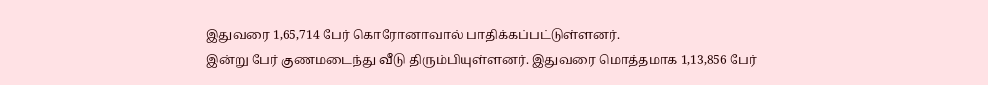இதுவரை 1,65,714 பேர் கொரோனாவால் பாதிக்கப்பட்டுள்ளனர்.
இன்று பேர் குணமடைந்து வீடு திரும்பியுள்ளனர். இதுவரை மொத்தமாக 1,13,856 பேர்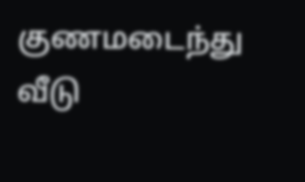குணமடைந்து வீடு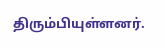திரும்பியுள்ளனர்.